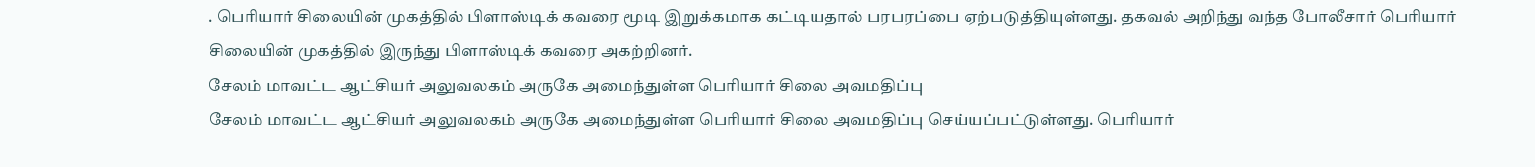. பெரியார் சிலையின் முகத்தில் பிளாஸ்டிக் கவரை மூடி இறுக்கமாக கட்டியதால் பரபரப்பை ஏற்படுத்தியுள்ளது. தகவல் அறிந்து வந்த போலீசார் பெரியார் சிலையின் முகத்தில் இருந்து பிளாஸ்டிக் கவரை அகற்றினர்.
சேலம் மாவட்ட ஆட்சியர் அலுவலகம் அருகே அமைந்துள்ள பெரியார் சிலை அவமதிப்பு
சேலம் மாவட்ட ஆட்சியர் அலுவலகம் அருகே அமைந்துள்ள பெரியார் சிலை அவமதிப்பு செய்யப்பட்டுள்ளது. பெரியார்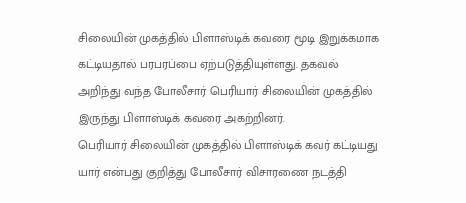சிலையின் முகத்தில் பிளாஸ்டிக் கவரை மூடி இறுக்கமாக கட்டியதால் பரபரப்பை ஏற்படுத்தியுள்ளது. தகவல் அறிந்து வந்த போலீசார் பெரியார் சிலையின் முகத்தில் இருந்து பிளாஸ்டிக் கவரை அகற்றினர்.
பெரியார் சிலையின் முகத்தில் பிளாஸ்டிக் கவர் கட்டியது யார் என்பது குறித்து போலீசார் விசாரணை நடத்தி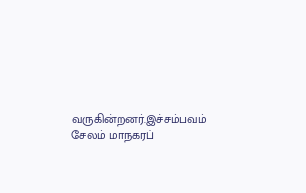வருகின்றனர்.இச்சம்பவம் சேலம் மாநகரப்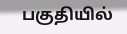பகுதியில்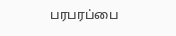பரபரப்பை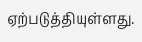ஏற்படுத்தியுள்ளது.